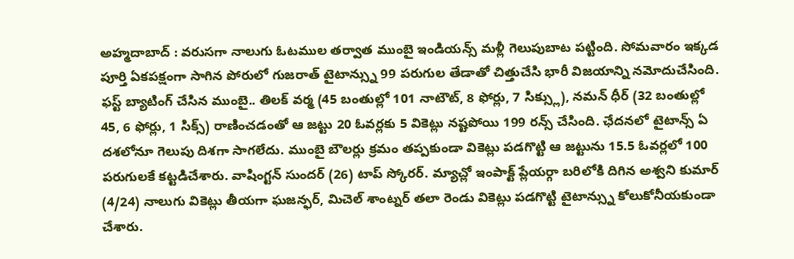అహ్మదాబాద్ : వరుసగా నాలుగు ఓటముల తర్వాత ముంబై ఇండియన్స్ మళ్లీ గెలుపుబాట పట్టింది. సోమవారం ఇక్కడ పూర్తి ఏకపక్షంగా సాగిన పోరులో గుజరాత్ టైటాన్స్ను 99 పరుగుల తేడాతో చిత్తుచేసి భారీ విజయాన్ని నమోదుచేసింది. ఫస్ట్ బ్యాటింగ్ చేసిన ముంబై.. తిలక్ వర్మ (45 బంతుల్లో 101 నాటౌట్, 8 ఫోర్లు, 7 సిక్స్లు), నమన్ ధీర్ (32 బంతుల్లో 45, 6 ఫోర్లు, 1 సిక్స్) రాణించడంతో ఆ జట్టు 20 ఓవర్లకు 5 వికెట్లు నష్టపోయి 199 రన్స్ చేసింది. ఛేదనలో టైటాన్స్ ఏ దశలోనూ గెలుపు దిశగా సాగలేదు. ముంబై బౌలర్లు క్రమం తప్పకుండా వికెట్లు పడగొట్టి ఆ జట్టును 15.5 ఓవర్లలో 100 పరుగులకే కట్టడిచేశారు. వాషింగ్టన్ సుందర్ (26) టాప్ స్కోరర్. మ్యాచ్లో ఇంపాక్ట్ ప్లేయర్గా బరిలోకి దిగిన అశ్వని కుమార్ (4/24) నాలుగు వికెట్లు తీయగా ఘజన్ఫర్, మిచెల్ శాంట్నర్ తలా రెండు వికెట్లు పడగొట్టి టైటాన్స్ను కోలుకోనీయకుండా చేశారు.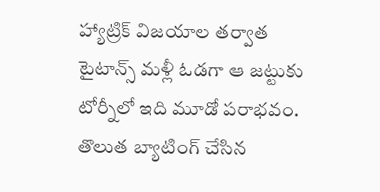హ్యాట్రిక్ విజయాల తర్వాత టైటాన్స్ మళ్లీ ఓడగా ఆ జట్టుకు టోర్నీలో ఇది మూడో పరాభవం.
తొలుత బ్యాటింగ్ చేసిన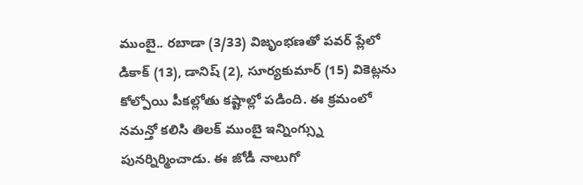ముంబై.. రబాడా (3/33) విజృంభణతో పవర్ ప్లేలో డికాక్ (13), డానిష్ (2), సూర్యకుమార్ (15) వికెట్లను కోల్పోయి పీకల్లోతు కష్టాల్లో పడింది. ఈ క్రమంలో నమన్తో కలిసి తిలక్ ముంబై ఇన్నింగ్స్ను పునర్నిర్మించాడు. ఈ జోడీ నాలుగో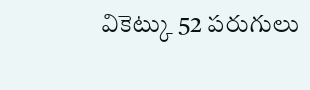వికెట్కు 52 పరుగులు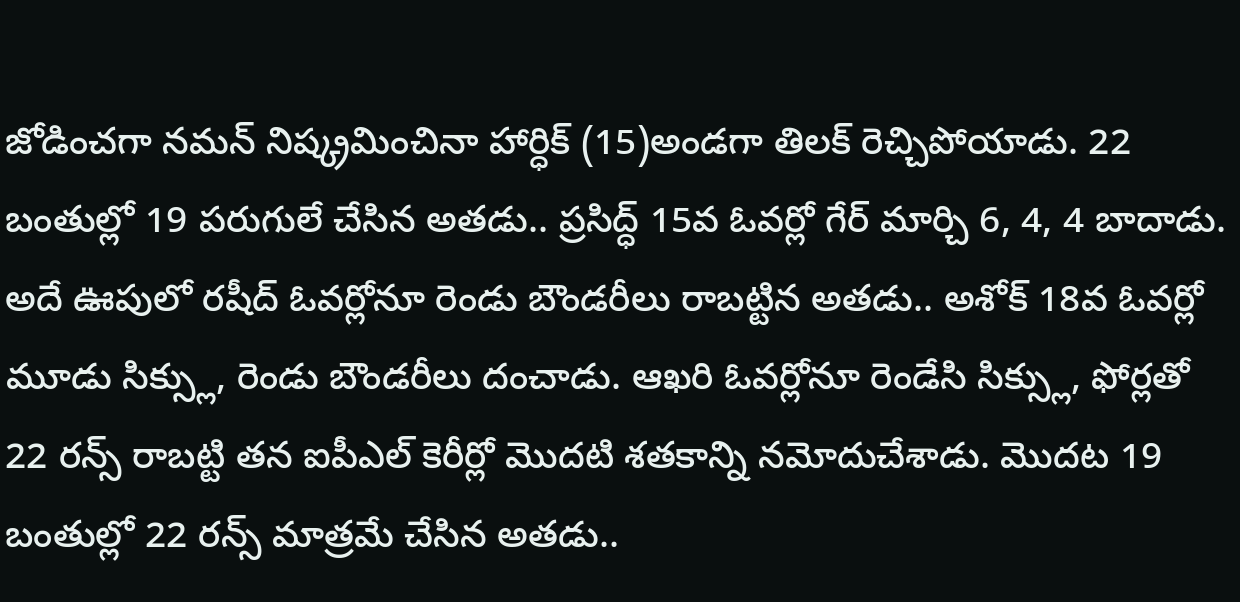జోడించగా నమన్ నిష్క్రమించినా హార్ధిక్ (15)అండగా తిలక్ రెచ్చిపోయాడు. 22 బంతుల్లో 19 పరుగులే చేసిన అతడు.. ప్రసిద్ధ్ 15వ ఓవర్లో గేర్ మార్చి 6, 4, 4 బాదాడు. అదే ఊపులో రషీద్ ఓవర్లోనూ రెండు బౌండరీలు రాబట్టిన అతడు.. అశోక్ 18వ ఓవర్లో మూడు సిక్స్లు, రెండు బౌండరీలు దంచాడు. ఆఖరి ఓవర్లోనూ రెండేసి సిక్స్లు, ఫోర్లతో 22 రన్స్ రాబట్టి తన ఐపీఎల్ కెరీర్లో మొదటి శతకాన్ని నమోదుచేశాడు. మొదట 19 బంతుల్లో 22 రన్స్ మాత్రమే చేసిన అతడు..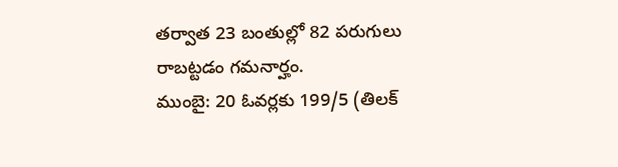తర్వాత 23 బంతుల్లో 82 పరుగులు రాబట్టడం గమనార్హం.
ముంబై: 20 ఓవర్లకు 199/5 (తిలక్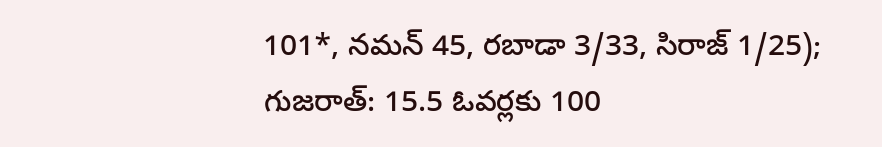101*, నమన్ 45, రబాడా 3/33, సిరాజ్ 1/25);
గుజరాత్: 15.5 ఓవర్లకు 100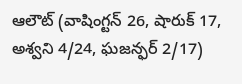ఆలౌట్ (వాషింగ్టన్ 26, షారుక్ 17, అశ్వని 4/24, ఘజన్ఫర్ 2/17)